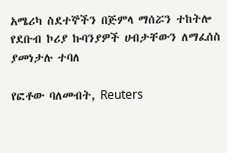አሜሪካ ስደተኞችን በጅምላ ማሰሯን ተከትሎ የደቡብ ኮሪያ ኩባንያዎች ሀብታቸውን ለማፈሰስ ያመነታሉ ተባለ

የፎቶው ባለመብት, Reuters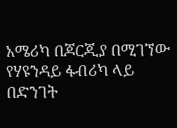አሜሪካ በጆርጂያ በሚገኘው የሃዩንዳይ ፋብሪካ ላይ በድንገት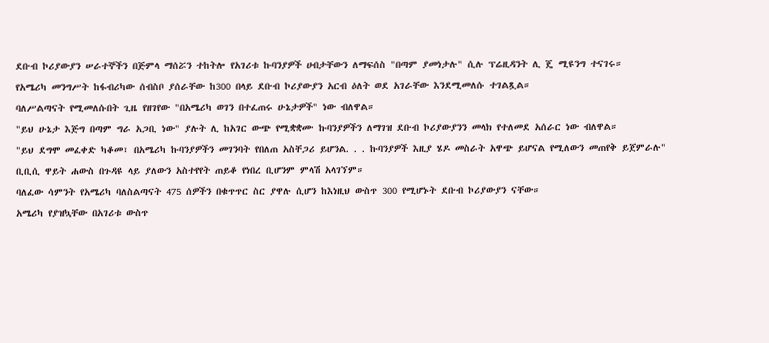ደቡብ ኮሪያውያን ሠራተኞችን በጅምላ ማሰሯን ተከትሎ የአገሪቱ ኩባንያዎች ሀብታቸውን ለማፍሰስ "በጣም ያመነታሉ" ሲሉ ፕሬዚዳንት ሊ ጄ ሚዩንግ ተናገሩ።
የአሜሪካ መንግሥት ከፋብሪካው ሰብስቦ ያሰራቸው ከ300 በላይ ደቡብ ኮሪያውያን አርብ ዕለት ወደ አገራቸው እንደሚመለሱ ተገልጿል።
ባለሥልጣናት የሚመለሱበት ጊዜ የዘገየው "በአሜሪካ ወገን በተፈጠሩ ሁኔታዎች" ነው ብለዋል።
"ይህ ሁኔታ እጅግ በጣም ግራ አጋቢ ነው" ያሉት ሊ ከአገር ውጭ የሚቋቋሙ ኩባንያዎችን ለማገዝ ደቡብ ኮሪያውያንን መላክ የተለመደ አሰራር ነው ብለዋል።
"ይህ ደግሞ መፈቀድ ካቆመ፣ በአሜሪካ ኩባንያዎችን መገንባት የበለጠ አስቸጋሪ ይሆንል. . . ኩባንያዎች እዚያ ሄዶ መስራት አዋጭ ይሆናል የሚለውን መጠየቅ ይጀምራሉ"
ቢቢሲ ዋይት ሐውስ በጉዳዩ ላይ ያለውን አስተየየት ጠይቆ የነበረ ቢሆንም ምላሽ አላገኘም።
ባለፈው ሳምንት የአሜሪካ ባለስልጣናት 475 ሰዎችን በቁጥጥር ስር ያዋሉ ሲሆን ከእነዚህ ውስጥ 300 የሚሆኑት ደቡብ ኮሪያውያን ናቸው።
አሜሪካ የያዝኳቸው በአገሪቱ ውስጥ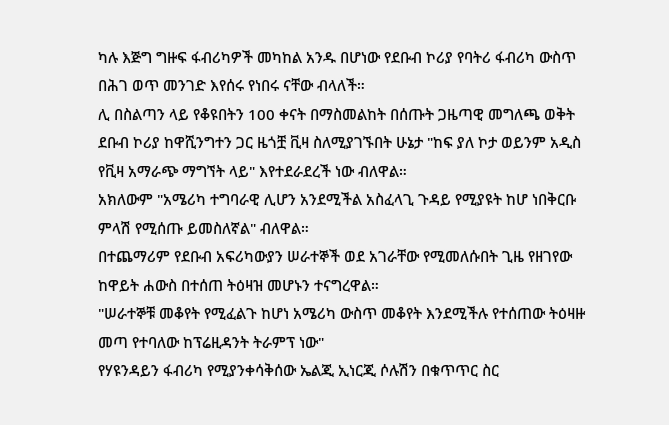ካሉ እጅግ ግዙፍ ፋብሪካዎች መካከል አንዱ በሆነው የደቡብ ኮሪያ የባትሪ ፋብሪካ ውስጥ በሕገ ወጥ መንገድ እየሰሩ የነበሩ ናቸው ብላለች።
ሊ በስልጣን ላይ የቆዩበትን 100 ቀናት በማስመልከት በሰጡት ጋዜጣዊ መግለጫ ወቅት ደቡብ ኮሪያ ከዋሺንግተን ጋር ዜጎቿ ቪዛ ስለሚያገኙበት ሁኔታ "ከፍ ያለ ኮታ ወይንም አዲስ የቪዛ አማራጭ ማግኘት ላይ" እየተደራደረች ነው ብለዋል።
አክለውም "አሜሪካ ተግባራዊ ሊሆን አንደሚችል አስፈላጊ ጉዳይ የሚያዩት ከሆ ነበቅርቡ ምላሽ የሚሰጡ ይመስለኛል" ብለዋል።
በተጨማሪም የደቡብ አፍሪካውያን ሠራተኞች ወደ አገራቸው የሚመለሱበት ጊዜ የዘገየው ከዋይት ሐውስ በተሰጠ ትዕዛዝ መሆኑን ተናግረዋል።
"ሠራተኞቹ መቆየት የሚፈልጉ ከሆነ አሜሪካ ውስጥ መቆየት እንደሚችሉ የተሰጠው ትዕዛዙ መጣ የተባለው ከፕሬዚዳንት ትራምፕ ነው"
የሃዩንዳይን ፋብሪካ የሚያንቀሳቅሰው ኤልጂ ኢነርጂ ሶሉሽን በቁጥጥር ስር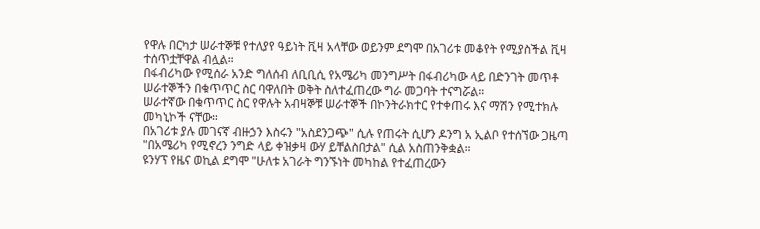የዋሉ በርካታ ሠራተኞቹ የተለያየ ዓይነት ቪዛ አላቸው ወይንም ደግሞ በአገሪቱ መቆየት የሚያስችል ቪዛ ተሰጥቷቸዋል ብሏል።
በፋብሪካው የሚሰራ አንድ ግለሰብ ለቢቢሲ የአሜሪካ መንግሥት በፋብሪካው ላይ በድንገት መጥቶ ሠራተኞችን በቁጥጥር ስር ባዋለበት ወቅት ስለተፈጠረው ግራ መጋባት ተናግሯል።
ሠራተኛው በቁጥጥር ስር የዋሉት አብዛኞቹ ሠራተኞች በኮንትራክተር የተቀጠሩ እና ማሽን የሚተክሉ መካኒኮች ናቸው።
በአገሪቱ ያሉ መገናኛ ብዙኃን እስሩን "አስደንጋጭ" ሲሉ የጠሩት ሲሆን ዶንግ አ ኢልቦ የተሰኘው ጋዜጣ "በአሜሪካ የሚኖረን ንግድ ላይ ቀዝቃዛ ውሃ ይቸልስበታል" ሲል አስጠንቅቋል።
ዩንሃፕ የዜና ወኪል ደግሞ "ሁለቱ አገራት ግንኙነት መካከል የተፈጠረውን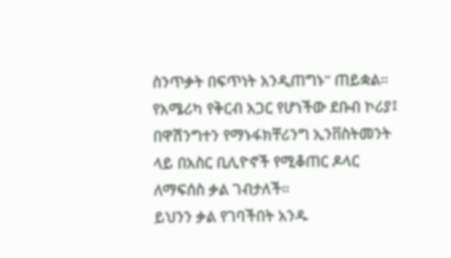ስንጥቃት በፍጥነት አንዲጠግኑ" ጠይቋል።
የአሜሪካ የቅርብ አጋር የሆነችው ደቡብ ኮሪያ፤ በዋሽንግተን የማኑፋክቸሪንግ ኢንቨስትመንት ላይ በአስር ቢሊዮኖች የሚቆጠር ዶላር ለማፍሰስ ቃል ገብታለች።
ይህንን ቃል የገባችበት አንዱ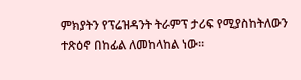ምክያትን የፕሬዝዳንት ትራምፕ ታሪፍ የሚያስከትለውን ተጽዕኖ በከፊል ለመከላከል ነው።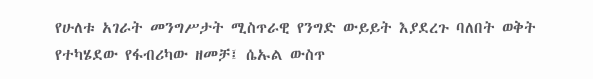የሁለቱ አገራት መንግሥታት ሚስጥራዊ የንግድ ውይይት እያደረጉ ባለበት ወቅት የተካሄደው የፋብሪካው ዘመቻ፤ ሴኡል ውስጥ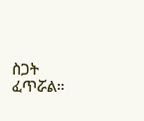ስጋት ፈጥሯል።